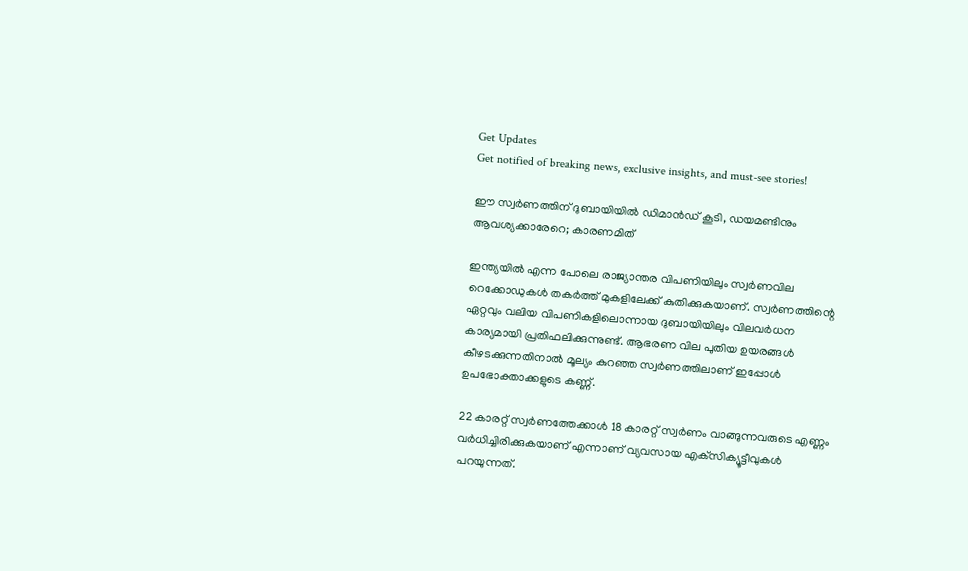Get Updates
Get notified of breaking news, exclusive insights, and must-see stories!

ഈ സ്വര്‍ണത്തിന് ദുബായിയില്‍ ഡിമാന്‍ഡ് കൂടി, ഡയമണ്ടിനും ആവശ്യക്കാരേറെ; കാരണമിത്

ഇന്ത്യയില്‍ എന്ന പോലെ രാജ്യാന്തര വിപണിയിലും സ്വര്‍ണവില റെക്കോഡുകള്‍ തകര്‍ത്ത് മുകളിലേക്ക് കുതിക്കുകയാണ്. സ്വര്‍ണത്തിന്റെ ഏറ്റവും വലിയ വിപണികളിലൊന്നായ ദുബായിയിലും വിലവര്‍ധന കാര്യമായി പ്രതിഫലിക്കുന്നുണ്ട്. ആഭരണ വില പുതിയ ഉയരങ്ങള്‍ കീഴടക്കുന്നതിനാല്‍ മൂല്യം കുറഞ്ഞ സ്വര്‍ണത്തിലാണ് ഇപ്പോള്‍ ഉപഭോക്താക്കളുടെ കണ്ണ്.

22 കാരറ്റ് സ്വര്‍ണത്തേക്കാള്‍ 18 കാരറ്റ് സ്വര്‍ണം വാങ്ങുന്നവരുടെ എണ്ണം വര്‍ധിച്ചിരിക്കുകയാണ് എന്നാണ് വ്യവസായ എക്‌സിക്യൂട്ടീവുകള്‍ പറയുന്നത്.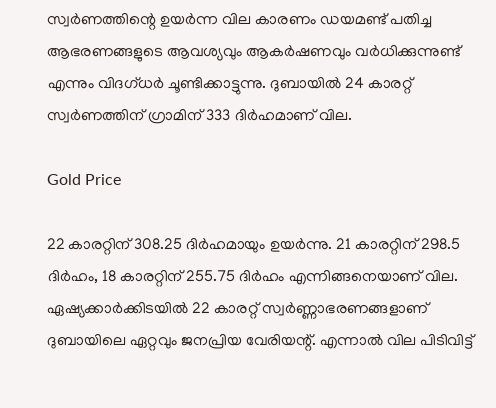സ്വര്‍ണത്തിന്റെ ഉയര്‍ന്ന വില കാരണം ഡയമണ്ട് പതിച്ച ആഭരണങ്ങളുടെ ആവശ്യവും ആകര്‍ഷണവും വര്‍ധിക്കുന്നുണ്ട് എന്നും വിദഗ്ധര്‍ ചൂണ്ടിക്കാട്ടുന്നു. ദുബായില്‍ 24 കാരറ്റ് സ്വര്‍ണത്തിന് ഗ്രാമിന് 333 ദിര്‍ഹമാണ് വില.

Gold Price

22 കാരറ്റിന് 308.25 ദിര്‍ഹമായും ഉയര്‍ന്നു. 21 കാരറ്റിന് 298.5 ദിര്‍ഹം, 18 കാരറ്റിന് 255.75 ദിര്‍ഹം എന്നിങ്ങനെയാണ് വില. ഏഷ്യക്കാര്‍ക്കിടയില്‍ 22 കാരറ്റ് സ്വര്‍ണ്ണാഭരണങ്ങളാണ് ദുബായിലെ ഏറ്റവും ജനപ്രിയ വേരിയന്റ്. എന്നാല്‍ വില പിടിവിട്ട്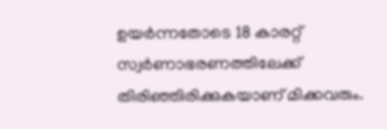ഉയര്‍ന്നതോടെ 18 കാരറ്റ് സ്വര്‍ണാഭരണത്തിലേക്ക് തിരിഞ്ഞിരിക്കുകയാണ് മിക്കവരും.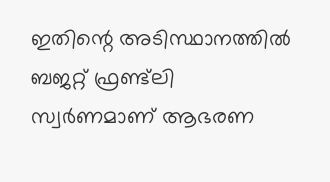ഇതിന്റെ അടിസ്ഥാനത്തില്‍ ബജറ്റ് ഫ്രണ്ട്‌ലി സ്വര്‍ണമാണ് ആഭരണ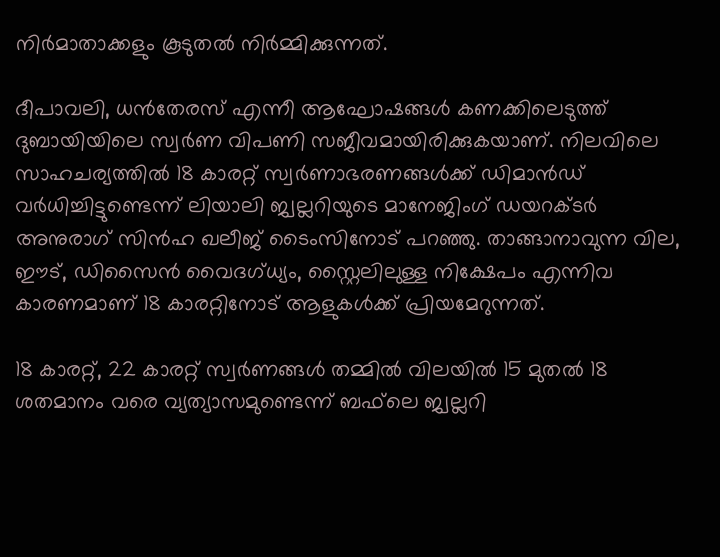നിര്‍മാതാക്കളും കൂടുതല്‍ നിര്‍മ്മിക്കുന്നത്.

ദീപാവലി, ധന്‍തേരസ് എന്നീ ആഘോഷങ്ങള്‍ കണക്കിലെടുത്ത് ദുബായിയിലെ സ്വര്‍ണ വിപണി സജീവമായിരിക്കുകയാണ്. നിലവിലെ സാഹചര്യത്തില്‍ 18 കാരറ്റ് സ്വര്‍ണാഭരണങ്ങള്‍ക്ക് ഡിമാന്‍ഡ് വര്‍ധിച്ചിട്ടുണ്ടെന്ന് ലിയാലി ജ്വല്ലറിയുടെ മാനേജിംഗ് ഡയറക്ടര്‍ അനുരാഗ് സിന്‍ഹ ഖലീജ് ടൈംസിനോട് പറഞ്ഞു. താങ്ങാനാവുന്ന വില, ഈട്, ഡിസൈന്‍ വൈദഗ്ധ്യം, സ്റ്റൈലിലുള്ള നിക്ഷേപം എന്നിവ കാരണമാണ് 18 കാരറ്റിനോട് ആളുകള്‍ക്ക് പ്രിയമേറുന്നത്.

18 കാരറ്റ്, 22 കാരറ്റ് സ്വര്‍ണങ്ങള്‍ തമ്മില്‍ വിലയില്‍ 15 മുതല്‍ 18 ശതമാനം വരെ വ്യത്യാസമുണ്ടെന്ന് ബഫ്‌ലെ ജ്വല്ലറി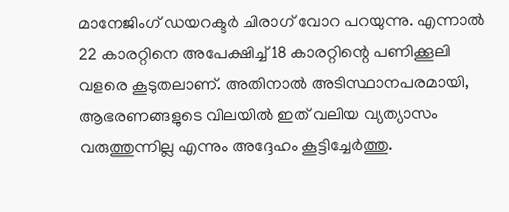മാനേജിംഗ് ഡയറക്ടര്‍ ചിരാഗ് വോറ പറയുന്നു. എന്നാല്‍ 22 കാരറ്റിനെ അപേക്ഷിച്ച് 18 കാരറ്റിന്റെ പണിക്കൂലി വളരെ കൂടുതലാണ്. അതിനാല്‍ അടിസ്ഥാനപരമായി, ആഭരണങ്ങളുടെ വിലയില്‍ ഇത് വലിയ വ്യത്യാസം വരുത്തുന്നില്ല എന്നും അദ്ദേഹം കൂട്ടിച്ചേര്‍ത്തു.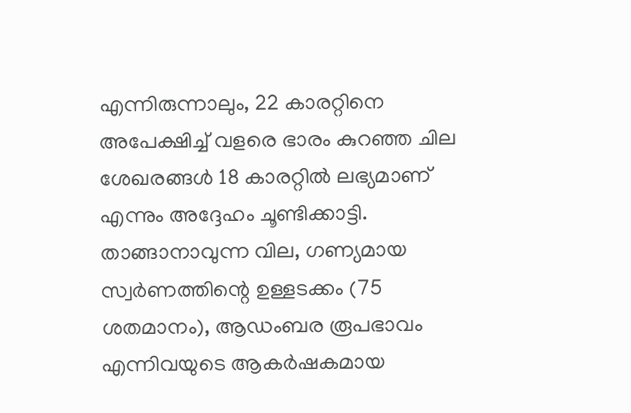എന്നിരുന്നാലും, 22 കാരറ്റിനെ അപേക്ഷിച്ച് വളരെ ഭാരം കുറഞ്ഞ ചില ശേഖരങ്ങള്‍ 18 കാരറ്റില്‍ ലഭ്യമാണ് എന്നും അദ്ദേഹം ചൂണ്ടിക്കാട്ടി. താങ്ങാനാവുന്ന വില, ഗണ്യമായ സ്വര്‍ണത്തിന്റെ ഉള്ളടക്കം (75 ശതമാനം), ആഡംബര രൂപഭാവം എന്നിവയുടെ ആകര്‍ഷകമായ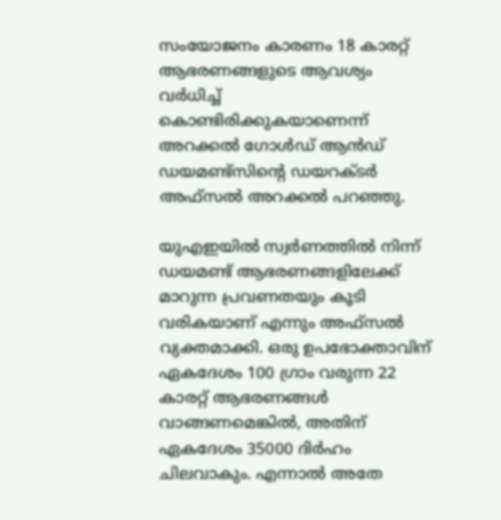സംയോജനം കാരണം 18 കാരറ്റ് ആഭരണങ്ങളുടെ ആവശ്യം വര്‍ധിച്ച് കൊണ്ടിരിക്കുകയാണെന്ന് അറക്കല്‍ ഗോള്‍ഡ് ആന്‍ഡ് ഡയമണ്ട്സിന്റെ ഡയറക്ടര്‍ അഫ്സല്‍ അറക്കല്‍ പറഞ്ഞു.

യുഎഇയില്‍ സ്വര്‍ണത്തില്‍ നിന്ന് ഡയമണ്ട് ആഭരണങ്ങളിലേക്ക് മാറുന്ന പ്രവണതയും കൂടി വരികയാണ് എന്നും അഫ്‌സല്‍ വ്യക്തമാക്കി. ഒരു ഉപഭോക്താവിന് ഏകദേശം 100 ഗ്രാം വരുന്ന 22 കാരറ്റ് ആഭരണങ്ങള്‍ വാങ്ങണമെങ്കില്‍, അതിന് ഏകദേശം 35000 ദിര്‍ഹം ചിലവാകും. എന്നാല്‍ അതേ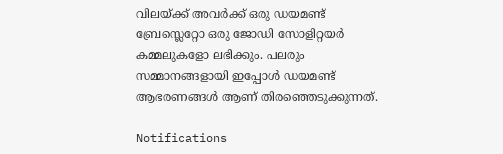വിലയ്ക്ക് അവര്‍ക്ക് ഒരു ഡയമണ്ട് ബ്രേസ്ലെറ്റോ ഒരു ജോഡി സോളിറ്റയര്‍ കമ്മലുകളോ ലഭിക്കും. പലരും സമ്മാനങ്ങളായി ഇപ്പോള്‍ ഡയമണ്ട് ആഭരണങ്ങള്‍ ആണ് തിരഞ്ഞെടുക്കുന്നത്.

Notifications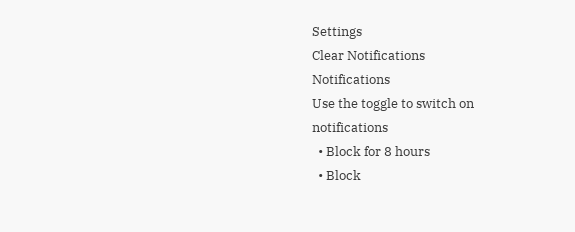Settings
Clear Notifications
Notifications
Use the toggle to switch on notifications
  • Block for 8 hours
  • Block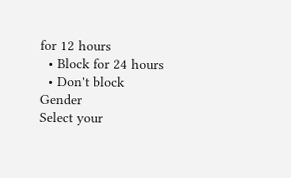for 12 hours
  • Block for 24 hours
  • Don't block
Gender
Select your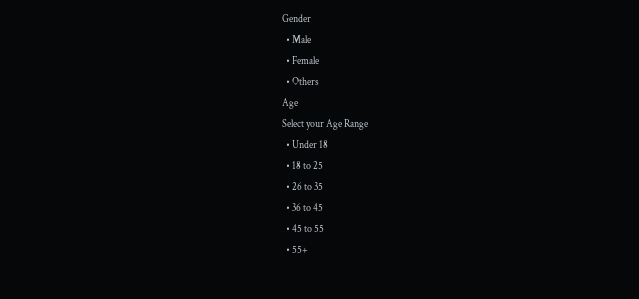Gender
  • Male
  • Female
  • Others
Age
Select your Age Range
  • Under 18
  • 18 to 25
  • 26 to 35
  • 36 to 45
  • 45 to 55
  • 55+